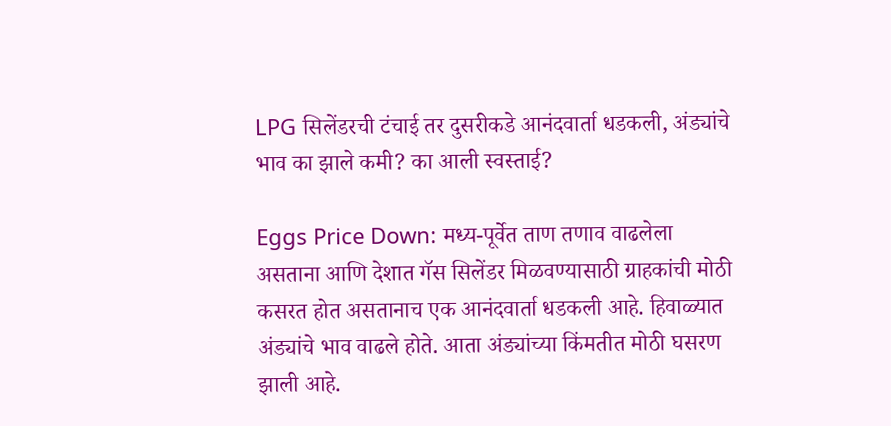LPG सिलेंडरची टंचाई तर दुसरीकडे आनंदवार्ता धडकली, अंड्यांचे भाव का झाले कमी? का आली स्वस्ताई?

Eggs Price Down: मध्य-पूर्वेत ताण तणाव वाढलेला असताना आणि देशात गॅस सिलेंडर मिळवण्यासाठी ग्राहकांची मोठी कसरत होत असतानाच एक आनंदवार्ता धडकली आहे. हिवाळ्यात अंड्यांचे भाव वाढले होते. आता अंड्यांच्या किंमतीत मोठी घसरण झाली आहे.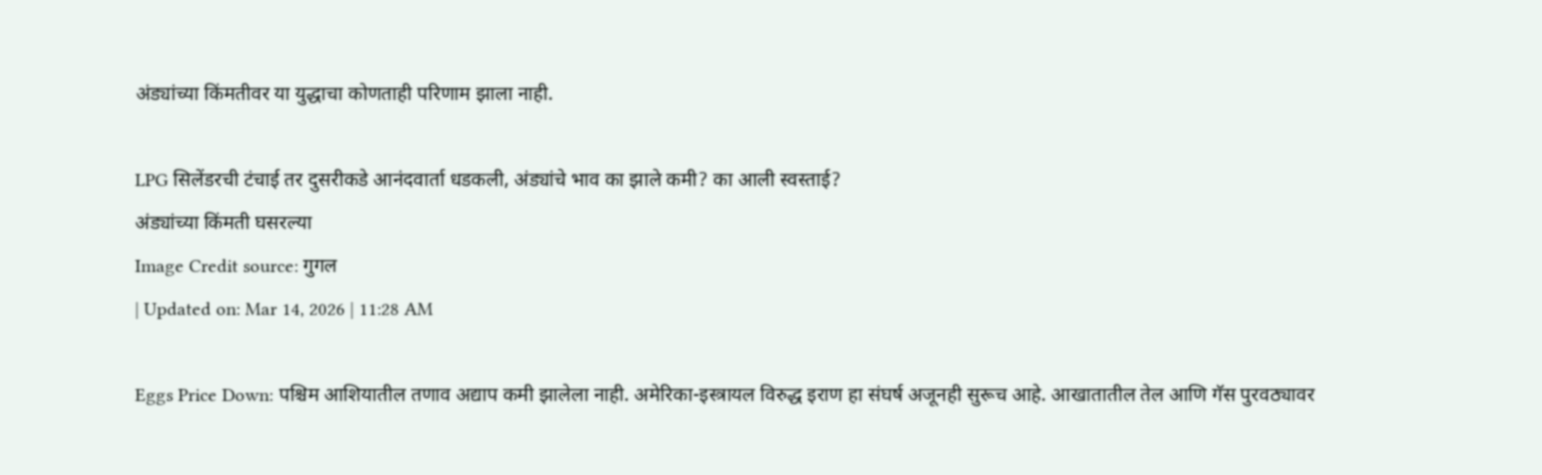अंड्यांच्या किंमतीवर या युद्धाचा कोणताही परिणाम झाला नाही.

LPG सिलेंडरची टंचाई तर दुसरीकडे आनंदवार्ता धडकली, अंड्यांचे भाव का झाले कमी? का आली स्वस्ताई?
अंड्यांच्या किंमती घसरल्या
Image Credit source: गुगल
| Updated on: Mar 14, 2026 | 11:28 AM

Eggs Price Down: पश्चिम आशियातील तणाव अद्याप कमी झालेला नाही. अमेरिका-इस्त्रायल विरुद्ध इराण हा संघर्ष अजूनही सुरूच आहे. आखातातील तेल आणि गॅस पुरवठ्यावर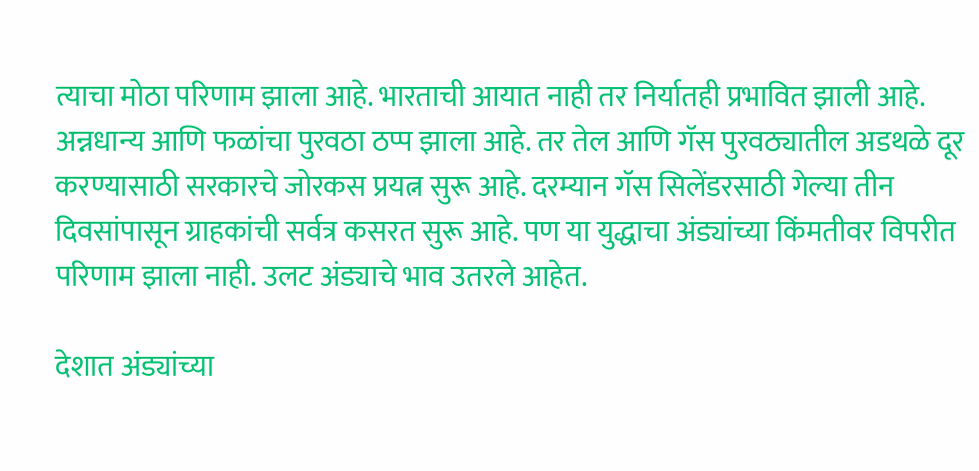त्याचा मोठा परिणाम झाला आहे. भारताची आयात नाही तर निर्यातही प्रभावित झाली आहे. अन्नधान्य आणि फळांचा पुरवठा ठप्प झाला आहे. तर तेल आणि गॅस पुरवठ्यातील अडथळे दूर करण्यासाठी सरकारचे जोरकस प्रयत्न सुरू आहे. दरम्यान गॅस सिलेंडरसाठी गेल्या तीन दिवसांपासून ग्राहकांची सर्वत्र कसरत सुरू आहे. पण या युद्धाचा अंड्यांच्या किंमतीवर विपरीत परिणाम झाला नाही. उलट अंड्याचे भाव उतरले आहेत.

देशात अंड्यांच्या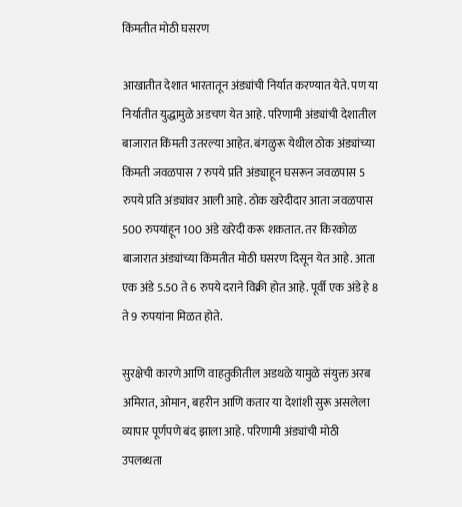किंमतीत मोठी घसरण

आखातीत देशात भारतातून अंड्यांची निर्यात करण्यात येते. पण या निर्यातीत युद्धामुळे अडचण येत आहे. परिणामी अंड्यांची देशातील बाजारात किंमती उतरल्या आहेत. बंगळुरू येथील ठोक अंड्यांच्या किंमती जवळपास 7 रुपये प्रति अंड्याहून घसरून जवळपास 5 रुपये प्रति अंड्यांवर आली आहे. ठोक खरेदीदार आता जवळपास 500 रुपयांहून 100 अंडे खरेदी करू शकतात. तर किरकोळ बाजारात अंड्यांच्या किंमतीत मोठी घसरण दिसून येत आहे. आता एक अंडे 5.50 ते 6 रुपये दराने विक्री होत आहे. पूर्वी एक अंडे हे 8 ते 9 रुपयांना मिळत होते.

सुरक्षेची कारणे आणि वाहतुकीतील अडथळे यामुळे संयुक्त अरब अमिरात, ओमान, बहरीन आणि कतार या देशांशी सुरू असलेला व्यापार पूर्णपणे बंद झाला आहे. परिणामी अंड्यांची मोठी उपलब्धता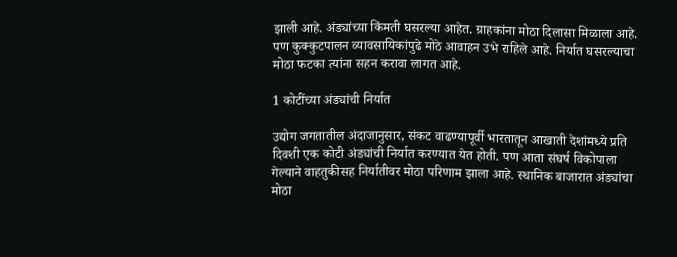झाली आहे. अंड्यांच्या किंमती घसरल्या आहेत. ग्राहकांना मोठा दिलासा मिळाला आहे. पण कुक्कुटपालन व्यावसायिकांपुढे मोठे आवाहन उभे राहिले आहे. निर्यात घसरल्याचा मोठा फटका त्यांना सहन करावा लागत आहे.

1 कोटींच्या अंड्यांची निर्यात

उद्योग जगतातील अंदाजानुसार, संकट वाढण्यापूर्वी भारतातून आखाती देशांमध्ये प्रति दिवशी एक कोटी अंड्यांची निर्यात करण्यात येत होती. पण आता संघर्ष विकोपाला गेल्याने वाहतुकीसह निर्यातीवर मोठा परिणाम झाला आहे. स्थानिक बाजारात अंड्यांचा मोठा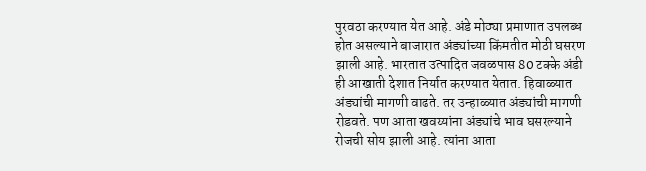पुरवठा करण्यात येत आहे. अंडे मोठ्या प्रमाणात उपलब्ध होत असल्याने बाजारात अंड्यांच्या किंमतीत मोठी घसरण झाली आहे. भारतात उत्पादित जवळपास 80 टक्के अंडी ही आखाती देशात निर्यात करण्यात येतात. हिवाळ्यात अंड्यांची मागणी वाढते. तर उन्हाळ्यात अंड्यांची मागणी रोडवते. पण आता खवय्यांना अंड्यांचे भाव घसरल्याने रोजची सोय झाली आहे. त्यांना आता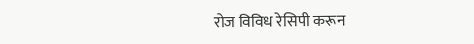रोज विविध रेसिपी करून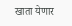खाता येणार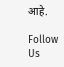आहे.

Follow Us